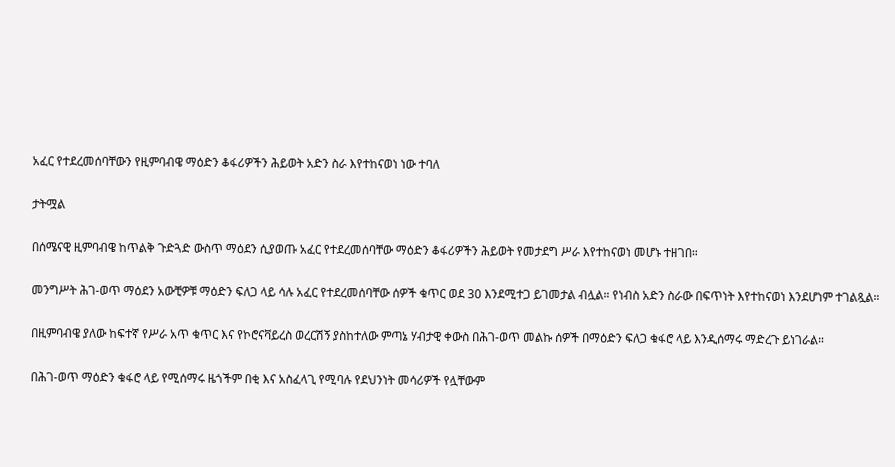አፈር የተደረመሰባቸውን የዚምባብዌ ማዕድን ቆፋሪዎችን ሕይወት አድን ስራ እየተከናወነ ነው ተባለ

ታትሟል

በሰሜናዊ ዚምባብዌ ከጥልቅ ጉድጓድ ውስጥ ማዕደን ሲያወጡ አፈር የተደረመሰባቸው ማዕድን ቆፋሪዎችን ሕይወት የመታደግ ሥራ እየተከናወነ መሆኑ ተዘገበ።

መንግሥት ሕገ-ወጥ ማዕደን አውቺዎቹ ማዕድን ፍለጋ ላይ ሳሉ አፈር የተደረመሰባቸው ሰዎች ቁጥር ወደ 30 እንደሚተጋ ይገመታል ብሏል። የነብስ አድን ስራው በፍጥነት እየተከናወነ እንደሆነም ተገልጿል።

በዚምባብዌ ያለው ከፍተኛ የሥራ አጥ ቁጥር እና የኮሮናቫይረስ ወረርሽኝ ያስከተለው ምጣኔ ሃብታዊ ቀውስ በሕገ-ወጥ መልኩ ሰዎች በማዕድን ፍለጋ ቁፋሮ ላይ እንዲሰማሩ ማድረጉ ይነገራል።

በሕገ-ወጥ ማዕድን ቁፋሮ ላይ የሚሰማሩ ዜጎችም በቂ እና አስፈላጊ የሚባሉ የደህንነት መሳሪዎች የሏቸውም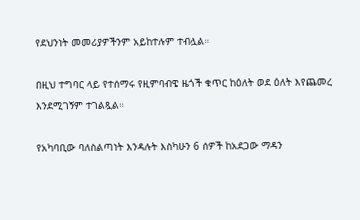የደህንነት መመሪያዎችንም አይከተሉም ተብሏል።

በዚህ ተግባር ላይ የተሰማሩ የዚምባብዌ ዜጎች ቁጥር ከዕለት ወደ ዕለት እየጨመረ እንደሚገኝም ተገልጿል።

የአካባቢው ባለስልጣነት እንዳሉት እስካሁን 6 ሰዎች ከአደጋው ማዳን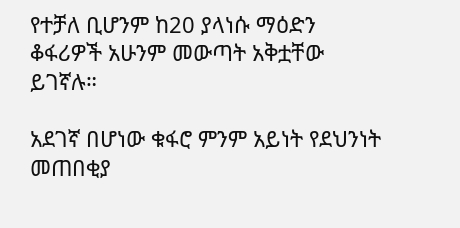የተቻለ ቢሆንም ከ20 ያላነሱ ማዕድን ቆፋሪዎች አሁንም መውጣት አቅቷቸው ይገኛሉ።

አደገኛ በሆነው ቁፋሮ ምንም አይነት የደህንነት መጠበቂያ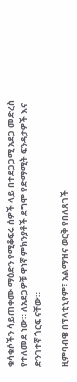ቁሳቁሶችን ሳይጠቀሙ ማዕድን የሚቆፍሩ ሰዎች ላይ በተደጋጋሚ አደጋ መድረስ የተለመደ ነው። ለአደጋዎቹ ዋነኛ ምክንያቶች ደግሞ የድማሚት ፍንዳታዎች እና ድንገተኛ ጎርፍ ናቸው።

ዚምባብዌ በፕላቲኒየም፣ አልማዝና ወርቅ የበለጸገች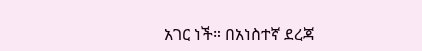አገር ነች። በአነስተኛ ደረጃ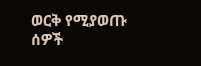ወርቅ የሚያወጡ ሰዎች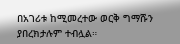በአገሪቱ ከሚመረተው ወርቅ ግማሹን ያበረክታሉም ተብሏል።